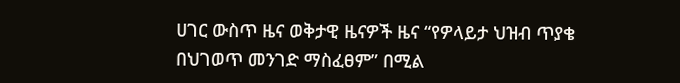ሀገር ውስጥ ዜና ወቅታዊ ዜናዎች ዜና “የዎላይታ ህዝብ ጥያቄ በህገወጥ መንገድ ማስፈፀም” በሚል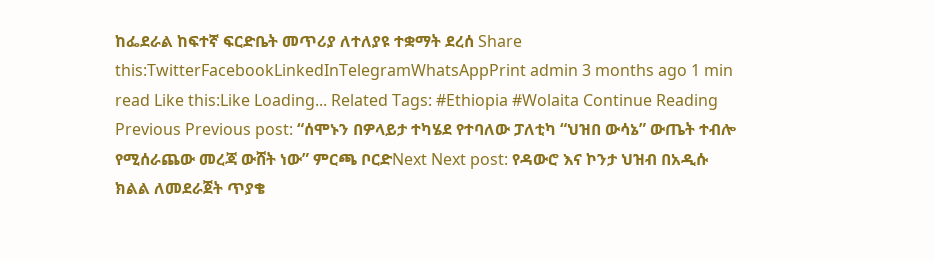ከፌደራል ከፍተኛ ፍርድቤት መጥሪያ ለተለያዩ ተቋማት ደረሰ Share this:TwitterFacebookLinkedInTelegramWhatsAppPrint admin 3 months ago 1 min read Like this:Like Loading... Related Tags: #Ethiopia #Wolaita Continue Reading Previous Previous post: “ሰሞኑን በዎላይታ ተካሄደ የተባለው ፓለቲካ “ህዝበ ውሳኔ” ውጤት ተብሎ የሚሰራጨው መረጃ ውሸት ነው” ምርጫ ቦርድNext Next post: የዳውሮ እና ኮንታ ህዝብ በአዲሱ ክልል ለመደራጀት ጥያቄ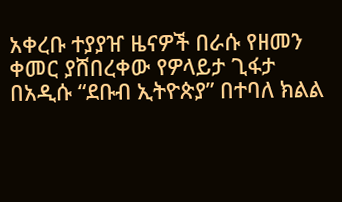አቀረቡ ተያያዠ ዜናዎች በራሱ የዘመን ቀመር ያሸበረቀው የዎላይታ ጊፋታ በአዲሱ “ደቡብ ኢትዮጵያ” በተባለ ክልል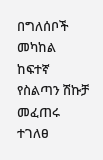በግለሰቦች መካከል ከፍተኛ የስልጣን ሽኩቻ መፈጠሩ ተገለፀ